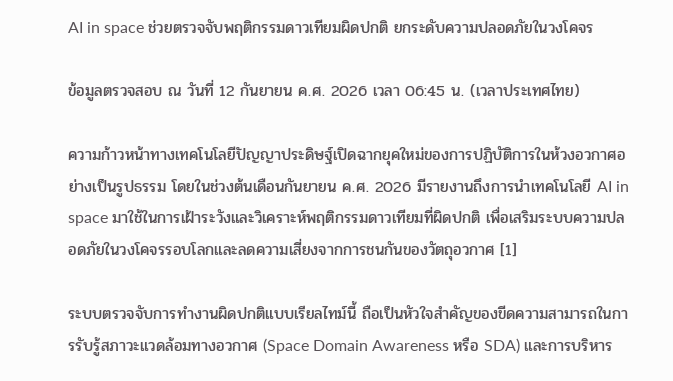AI in space ช่วยตรวจจับพฤติกรรมดาวเทียมผิดปกติ ยกระดับความปลอดภัยในวงโคจร

ข้อมูลตรวจสอบ ณ วันที่ 12 กันยายน ค.ศ. 2026 เวลา 06:45 น. (เวลาประเทศไทย)

ความก้าวหน้าทางเทคโนโลยีปัญญาประดิษฐ์เปิดฉากยุคใหม่ของการปฏิบัติการในห้วงอวกาศอย่างเป็นรูปธรรม โดยในช่วงต้นเดือนกันยายน ค.ศ. 2026 มีรายงานถึงการนำเทคโนโลยี AI in space มาใช้ในการเฝ้าระวังและวิเคราะห์พฤติกรรมดาวเทียมที่ผิดปกติ เพื่อเสริมระบบความปลอดภัยในวงโคจรรอบโลกและลดความเสี่ยงจากการชนกันของวัตถุอวกาศ [1]

ระบบตรวจจับการทำงานผิดปกติแบบเรียลไทม์นี้ ถือเป็นหัวใจสำคัญของขีดความสามารถในการรับรู้สภาวะแวดล้อมทางอวกาศ (Space Domain Awareness หรือ SDA) และการบริหาร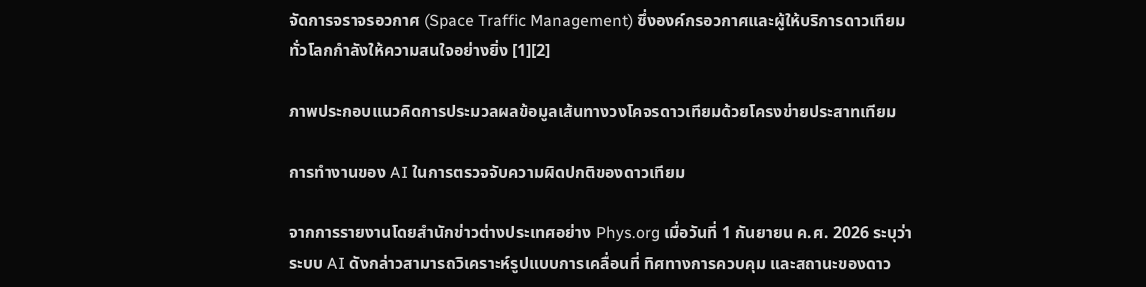จัดการจราจรอวกาศ (Space Traffic Management) ซึ่งองค์กรอวกาศและผู้ให้บริการดาวเทียมทั่วโลกกำลังให้ความสนใจอย่างยิ่ง [1][2]

ภาพประกอบแนวคิดการประมวลผลข้อมูลเส้นทางวงโคจรดาวเทียมด้วยโครงข่ายประสาทเทียม

การทำงานของ AI ในการตรวจจับความผิดปกติของดาวเทียม

จากการรายงานโดยสำนักข่าวต่างประเทศอย่าง Phys.org เมื่อวันที่ 1 กันยายน ค.ศ. 2026 ระบุว่า ระบบ AI ดังกล่าวสามารถวิเคราะห์รูปแบบการเคลื่อนที่ ทิศทางการควบคุม และสถานะของดาว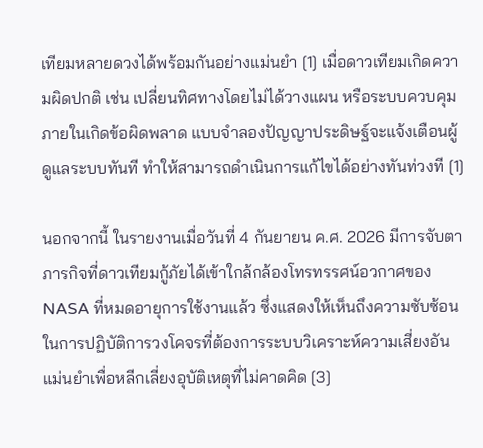เทียมหลายดวงได้พร้อมกันอย่างแม่นยำ [1] เมื่อดาวเทียมเกิดความผิดปกติ เช่น เปลี่ยนทิศทางโดยไม่ได้วางแผน หรือระบบควบคุมภายในเกิดข้อผิดพลาด แบบจำลองปัญญาประดิษฐ์จะแจ้งเตือนผู้ดูแลระบบทันที ทำให้สามารถดำเนินการแก้ไขได้อย่างทันท่วงที [1]

นอกจากนี้ ในรายงานเมื่อวันที่ 4 กันยายน ค.ศ. 2026 มีการจับตาภารกิจที่ดาวเทียมกู้ภัยได้เข้าใกล้กล้องโทรทรรศน์อวกาศของ NASA ที่หมดอายุการใช้งานแล้ว ซึ่งแสดงให้เห็นถึงความซับซ้อนในการปฏิบัติการวงโคจรที่ต้องการระบบวิเคราะห์ความเสี่ยงอันแม่นยำเพื่อหลีกเลี่ยงอุบัติเหตุที่ไม่คาดคิด [3]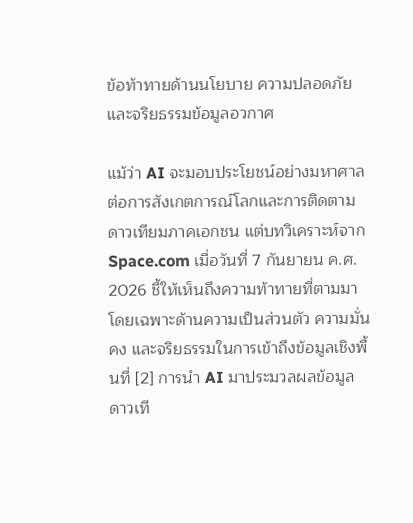ข้อท้าทายด้านนโยบาย ความปลอดภัย และจริยธรรมข้อมูลอวกาศ

แม้ว่า AI จะมอบประโยชน์อย่างมหาศาลต่อการสังเกตการณ์โลกและการติดตามดาวเทียมภาคเอกชน แต่บทวิเคราะห์จาก Space.com เมื่อวันที่ 7 กันยายน ค.ศ. 2026 ชี้ให้เห็นถึงความท้าทายที่ตามมา โดยเฉพาะด้านความเป็นส่วนตัว ความมั่นคง และจริยธรรมในการเข้าถึงข้อมูลเชิงพื้นที่ [2] การนำ AI มาประมวลผลข้อมูลดาวเที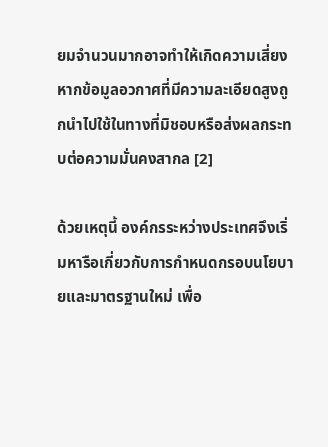ยมจำนวนมากอาจทำให้เกิดความเสี่ยง หากข้อมูลอวกาศที่มีความละเอียดสูงถูกนำไปใช้ในทางที่มิชอบหรือส่งผลกระทบต่อความมั่นคงสากล [2]

ด้วยเหตุนี้ องค์กรระหว่างประเทศจึงเริ่มหารือเกี่ยวกับการกำหนดกรอบนโยบายและมาตรฐานใหม่ เพื่อ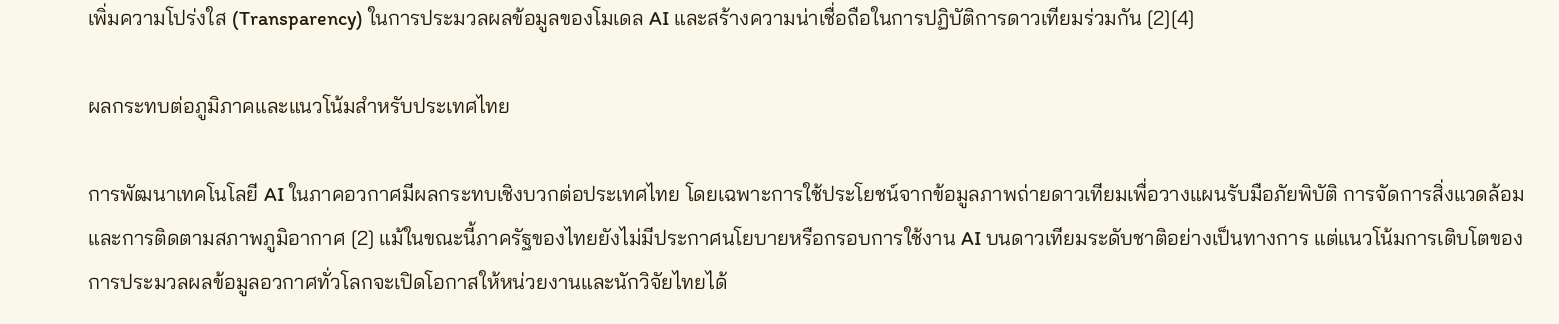เพิ่มความโปร่งใส (Transparency) ในการประมวลผลข้อมูลของโมเดล AI และสร้างความน่าเชื่อถือในการปฏิบัติการดาวเทียมร่วมกัน [2][4]

ผลกระทบต่อภูมิภาคและแนวโน้มสำหรับประเทศไทย

การพัฒนาเทคโนโลยี AI ในภาคอวกาศมีผลกระทบเชิงบวกต่อประเทศไทย โดยเฉพาะการใช้ประโยชน์จากข้อมูลภาพถ่ายดาวเทียมเพื่อวางแผนรับมือภัยพิบัติ การจัดการสิ่งแวดล้อม และการติดตามสภาพภูมิอากาศ [2] แม้ในขณะนี้ภาครัฐของไทยยังไม่มีประกาศนโยบายหรือกรอบการใช้งาน AI บนดาวเทียมระดับชาติอย่างเป็นทางการ แต่แนวโน้มการเติบโตของการประมวลผลข้อมูลอวกาศทั่วโลกจะเปิดโอกาสให้หน่วยงานและนักวิจัยไทยได้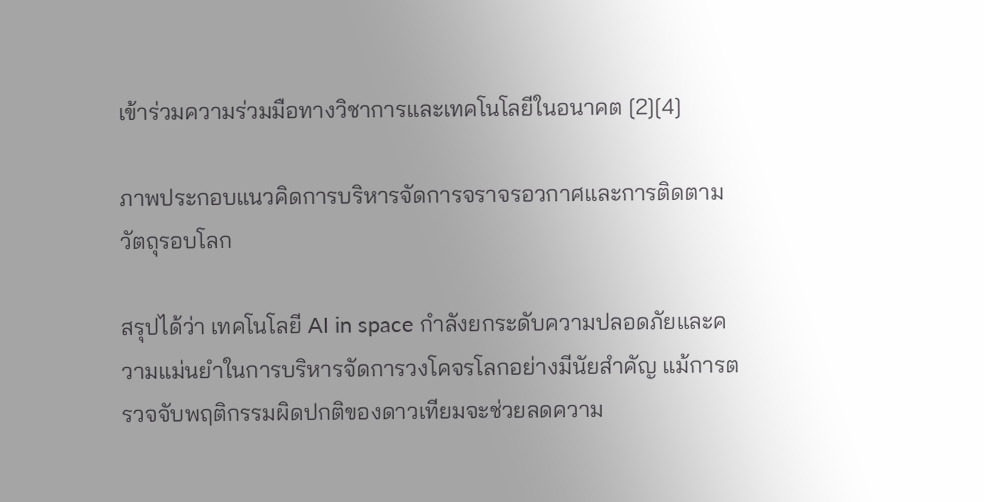เข้าร่วมความร่วมมือทางวิชาการและเทคโนโลยีในอนาคต [2][4]

ภาพประกอบแนวคิดการบริหารจัดการจราจรอวกาศและการติดตามวัตถุรอบโลก

สรุปได้ว่า เทคโนโลยี AI in space กำลังยกระดับความปลอดภัยและความแม่นยำในการบริหารจัดการวงโคจรโลกอย่างมีนัยสำคัญ แม้การตรวจจับพฤติกรรมผิดปกติของดาวเทียมจะช่วยลดความ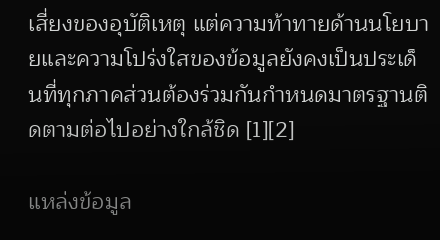เสี่ยงของอุบัติเหตุ แต่ความท้าทายด้านนโยบายและความโปร่งใสของข้อมูลยังคงเป็นประเด็นที่ทุกภาคส่วนต้องร่วมกันกำหนดมาตรฐานติดตามต่อไปอย่างใกล้ชิด [1][2]

แหล่งข้อมูล